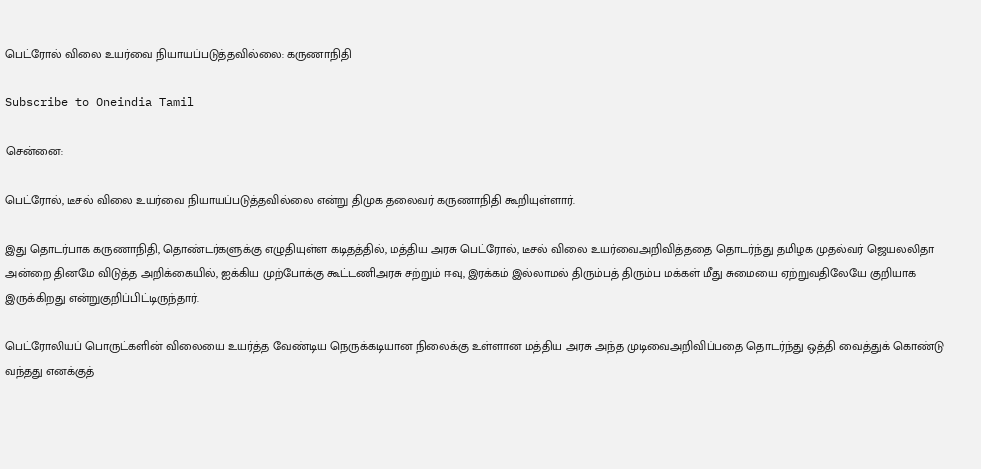பெட்ரோல் விலை உயர்வை நியாயப்படுத்தவில்லை: கருணாநிதி

Subscribe to Oneindia Tamil

சென்னை:

பெட்ரோல், டீசல் விலை உயர்வை நியாயப்படுத்தவில்லை என்று திமுக தலைவர் கருணாநிதி கூறியுள்ளார்.

இது தொடர்பாக கருணாநிதி, தொண்டர்களுக்கு எழுதியுள்ள கடிதத்தில், மத்திய அரசு பெட்ரோல், டீசல் விலை உயர்வைஅறிவித்ததை தொடர்ந்து தமிழக முதல்வர் ஜெயலலிதா அன்றை தினமே விடுத்த அறிக்கையில், ஐக்கிய முற்போக்கு கூட்டணிஅரசு சற்றும் ஈவு, இரக்கம் இல்லாமல் திரும்பத் திரும்ப மக்கள் மீது சுமையை ஏற்றுவதிலேயே குறியாக இருக்கிறது என்றுகுறிப்பிட்டிருந்தார்.

பெட்ரோலியப் பொருட்களின் விலையை உயர்த்த வேண்டிய நெருக்கடியான நிலைக்கு உள்ளான மத்திய அரசு அந்த முடிவைஅறிவிப்பதை தொடர்ந்து ஒத்தி வைத்துக் கொண்டு வந்தது எனக்குத்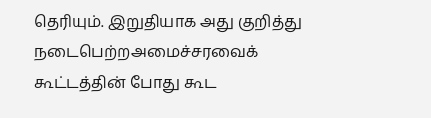தெரியும். இறுதியாக அது குறித்து நடைபெற்றஅமைச்சரவைக் கூட்டத்தின் போது கூட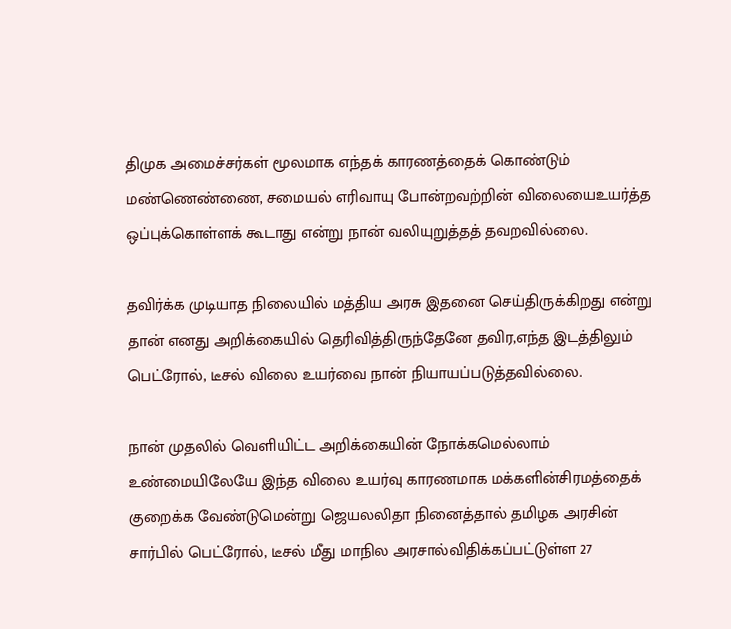திமுக அமைச்சர்கள் மூலமாக எந்தக் காரணத்தைக் கொண்டும் மண்ணெண்ணை, சமையல் எரிவாயு போன்றவற்றின் விலையைஉயர்த்த ஒப்புக்கொள்ளக் கூடாது என்று நான் வலியுறுத்தத் தவறவில்லை.

தவிர்க்க முடியாத நிலையில் மத்திய அரசு இதனை செய்திருக்கிறது என்று தான் எனது அறிக்கையில் தெரிவித்திருந்தேனே தவிர,எந்த இடத்திலும் பெட்ரோல், டீசல் விலை உயர்வை நான் நியாயப்படுத்தவில்லை.

நான் முதலில் வெளியிட்ட அறிக்கையின் நோக்கமெல்லாம் உண்மையிலேயே இந்த விலை உயர்வு காரணமாக மக்களின்சிரமத்தைக் குறைக்க வேண்டுமென்று ஜெயலலிதா நினைத்தால் தமிழக அரசின் சார்பில் பெட்ரோல், டீசல் மீது மாநில அரசால்விதிக்கப்பட்டுள்ள 27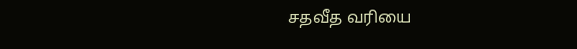சதவீத வரியை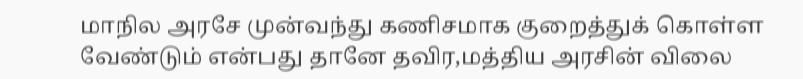மாநில அரசே முன்வந்து கணிசமாக குறைத்துக் கொள்ள வேண்டும் என்பது தானே தவிர,மத்திய அரசின் விலை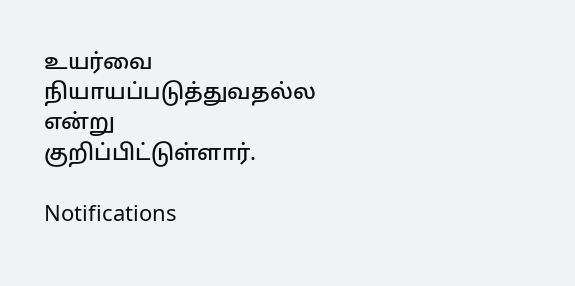உயர்வை நியாயப்படுத்துவதல்ல என்று குறிப்பிட்டுள்ளார்.

Notifications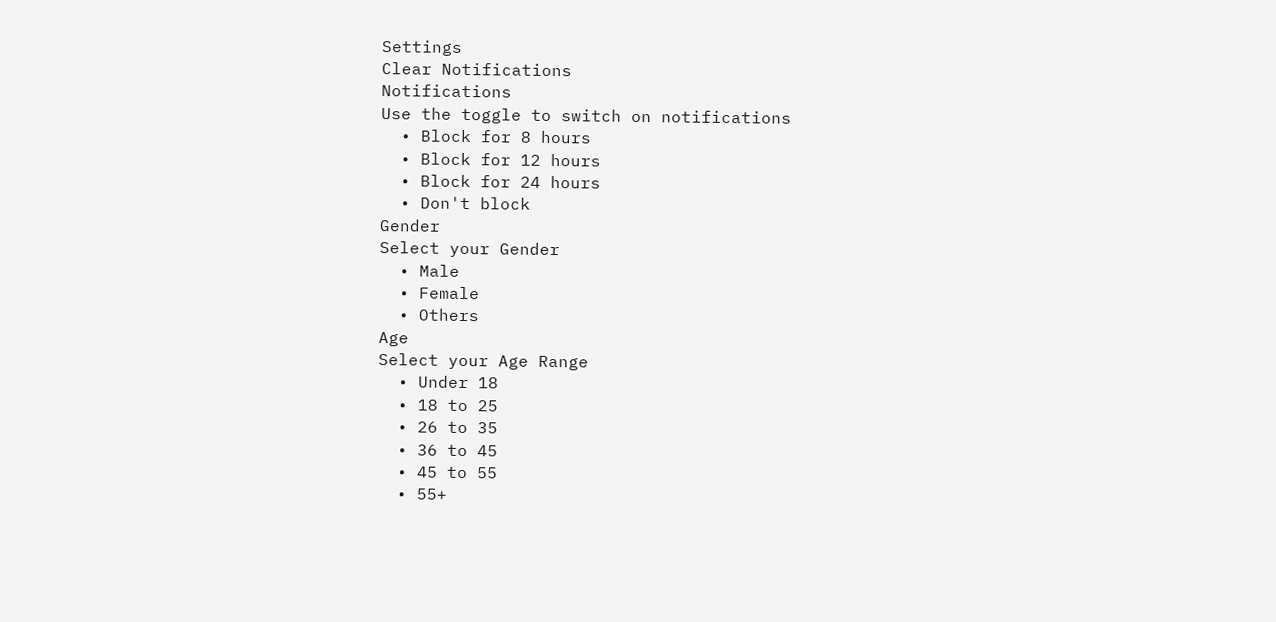Settings
Clear Notifications
Notifications
Use the toggle to switch on notifications
  • Block for 8 hours
  • Block for 12 hours
  • Block for 24 hours
  • Don't block
Gender
Select your Gender
  • Male
  • Female
  • Others
Age
Select your Age Range
  • Under 18
  • 18 to 25
  • 26 to 35
  • 36 to 45
  • 45 to 55
  • 55+